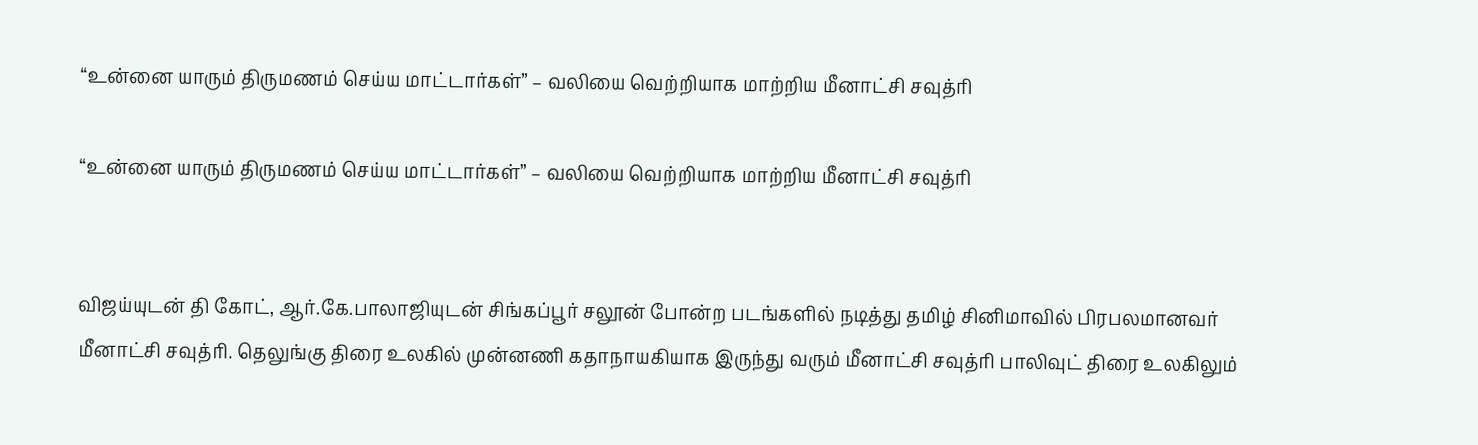“உன்னை யாரும் திருமணம் செய்ய மாட்டார்கள்” – வலியை வெற்றியாக மாற்றிய மீனாட்சி சவுத்ரி

“உன்னை யாரும் திருமணம் செய்ய மாட்டார்கள்” – வலியை வெற்றியாக மாற்றிய மீனாட்சி சவுத்ரி


விஜய்யுடன் தி கோட், ஆர்.கே.பாலாஜியுடன் சிங்கப்பூர் சலூன் போன்ற படங்களில் நடித்து தமிழ் சினிமாவில் பிரபலமானவர் மீனாட்சி சவுத்ரி. தெலுங்கு திரை உலகில் முன்னணி கதாநாயகியாக இருந்து வரும் மீனாட்சி சவுத்ரி பாலிவுட் திரை உலகிலும்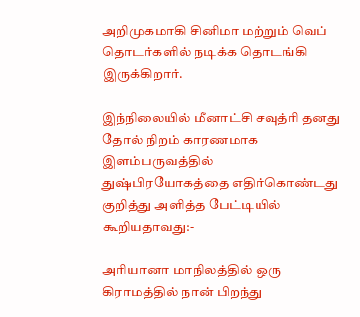அறிமுகமாகி சினிமா மற்றும் வெப் தொடர்களில் நடிக்க தொடங்கி இருக்கிறார்.

இந்நிலையில் மீனாட்சி சவுத்ரி தனது தோல் நிறம் காரணமாக இளம்பருவத்தில் துஷ்பிரயோகத்தை எதிர்கொண்டது குறித்து அளித்த பேட்டியில் கூறியதாவது:-

அரியானா மாநிலத்தில் ஒரு கிராமத்தில் நான் பிறந்து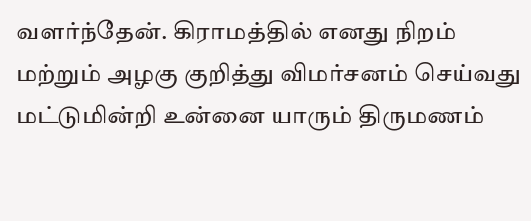வளர்ந்தேன். கிராமத்தில் எனது நிறம் மற்றும் அழகு குறித்து விமர்சனம் செய்வது மட்டுமின்றி உன்னை யாரும் திருமணம்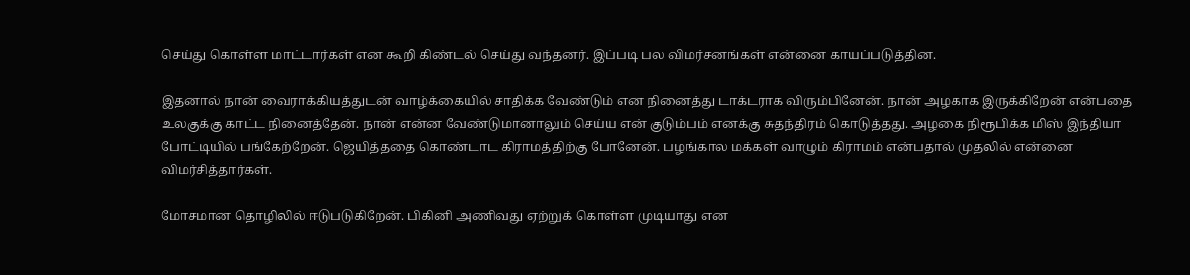செய்து கொள்ள மாட்டார்கள் என கூறி கிண்டல் செய்து வந்தனர். இப்படி பல விமர்சனங்கள் என்னை காயப்படுத்தின.

இதனால் நான் வைராக்கியத்துடன் வாழ்க்கையில் சாதிக்க வேண்டும் என நினைத்து டாக்டராக விரும்பினேன். நான் அழகாக இருக்கிறேன் என்பதை உலகுக்கு காட்ட நினைத்தேன். நான் என்ன வேண்டுமானாலும் செய்ய என் குடும்பம் எனக்கு சுதந்திரம் கொடுத்தது. அழகை நிரூபிக்க மிஸ் இந்தியா போட்டியில் பங்கேற்றேன். ஜெயித்ததை கொண்டாட கிராமத்திற்கு போனேன். பழங்கால மக்கள் வாழும் கிராமம் என்பதால் முதலில் என்னை விமர்சித்தார்கள்.

மோசமான தொழிலில் ஈடுபடுகிறேன். பிகினி அணிவது ஏற்றுக் கொள்ள முடியாது என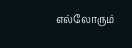எல்லோரும்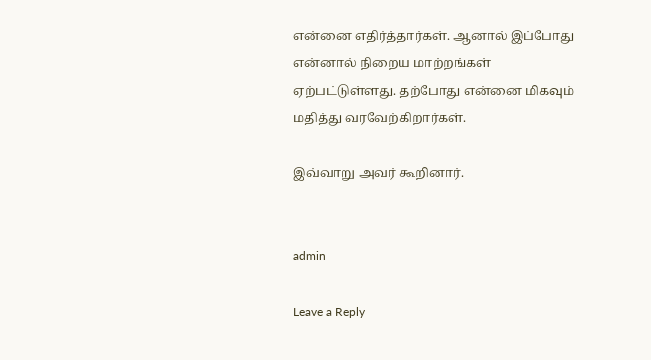என்னை எதிர்த்தார்கள். ஆனால் இப்போது என்னால் நிறைய மாற்றங்கள் ஏற்பட்டுள்ளது. தற்போது என்னை மிகவும் மதித்து வரவேற்கிறார்கள்.

இவ்வாறு அவர் கூறினார்.


admin

Leave a Reply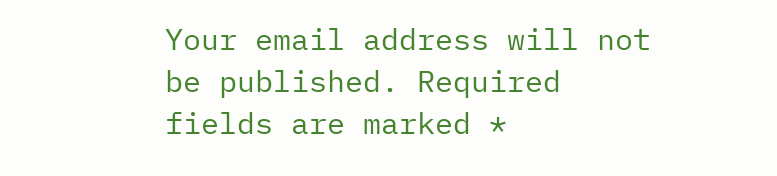Your email address will not be published. Required fields are marked *